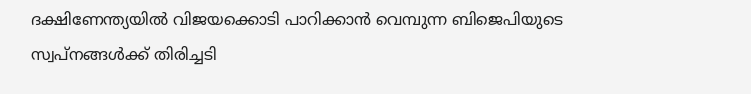ദക്ഷിണേന്ത്യയില്‍ വിജയക്കൊടി പാറിക്കാന്‍ വെമ്പുന്ന ബിജെപിയുടെ സ്വപ്നങ്ങള്‍ക്ക് തിരിച്ചടി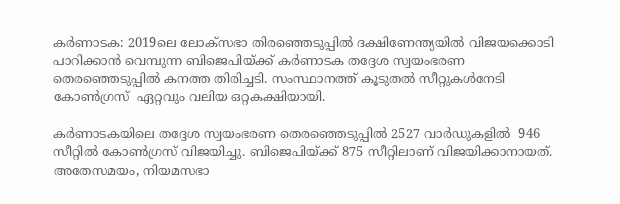കര്‍ണാടക: 2019ലെ ലോക്സഭാ തിരഞ്ഞെടുപ്പില്‍ ദക്ഷിണേന്ത്യയില്‍ വിജയക്കൊടി പാറിക്കാന്‍ വെമ്പുന്ന ബിജെപിയ്ക്ക് കര്‍ണാടക തദ്ദേശ സ്വയംഭരണ തെരഞ്ഞെടുപ്പില്‍ കനത്ത തിരിച്ചടി. സംസ്ഥാനത്ത് കൂടുതല്‍ സീറ്റുകള്‍നേടി കോണ്‍ഗ്രസ്‌  ഏറ്റവും വലിയ ഒറ്റകക്ഷിയായി.

കര്‍ണാടകയിലെ തദ്ദേശ സ്വയംഭരണ തെരഞ്ഞെടുപ്പില്‍ 2527 വാര്‍ഡുകളില്‍  946 സീറ്റില്‍ കോണ്‍ഗ്രസ്‌ വിജയിച്ചു. ബിജെപിയ്ക്ക് 875 സീറ്റിലാണ്‌ വിജയിക്കാനായത്. അതേസമയം, നിയമസഭാ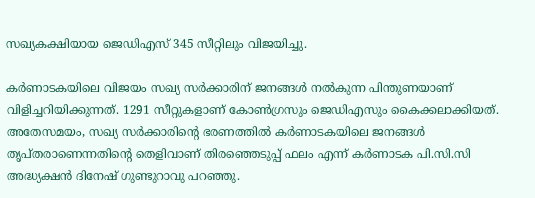സഖ്യകക്ഷിയായ ജെഡിഎസ് 345 സീറ്റിലും വിജയിച്ചു.

കര്‍ണാടകയിലെ വിജയം സഖ്യ സര്‍ക്കാരിന് ജനങ്ങള്‍ നല്‍കുന്ന പിന്തുണയാണ് വിളിച്ചറിയിക്കുന്നത്. 1291 സീറ്റുകളാണ് കോണ്‍ഗ്രസും ജെഡിഎസും കൈക്കലാക്കിയത്. അതേസമയം, സഖ്യ സര്‍ക്കാരിന്‍റെ ഭരണത്തില്‍ കര്‍ണാടകയിലെ ജനങ്ങള്‍ തൃപ്തരാണെന്നതിന്‍റെ തെളിവാണ് തിരഞ്ഞെടുപ്പ് ഫലം എന്ന് കര്‍ണാടക പി.സി.സി അദ്ധ്യക്ഷന്‍ ദിനേഷ് ഗുണ്ടുറാവു പറഞ്ഞു.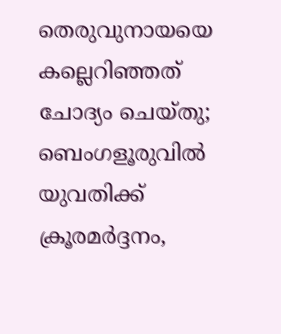തെരുവുനായയെ കല്ലെറിഞ്ഞത് ചോദ്യം ചെയ്തു; ബെംഗളൂരുവിൽ യുവതിക്ക് ക്രൂരമർദ്ദനം,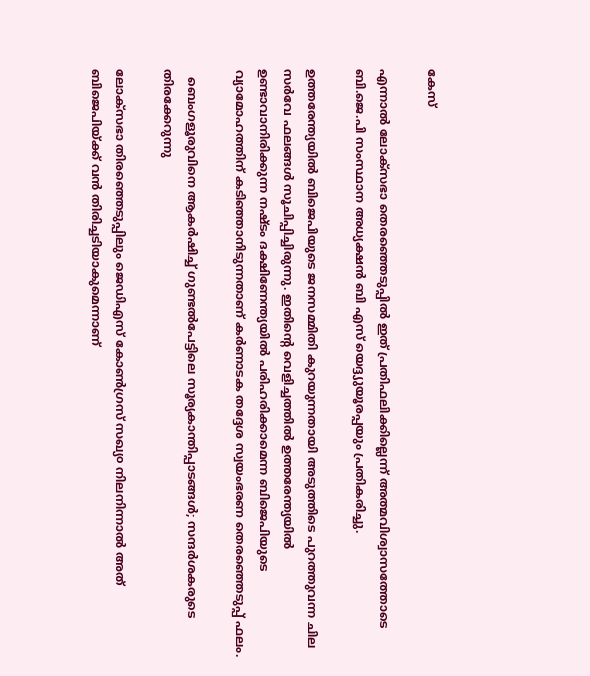കേസ്

എന്നാല്‍ ലോക്‌സഭാ തെരഞ്ഞെടുപ്പില്‍ ഇത് പ്രതിഫലിക്കില്ലെന്ന് അത്മവിശ്വാസത്തോടെ ബി.ജെ.പി സംസ്ഥാന അധ്യക്ഷന്‍ ബി എസ് യെദ്ദ്യുയൂരപ്പയും പ്രതികരിച്ചു.

ഉത്തരേന്ത്യയില്‍ ബിജെപിയുടെ ജനസമ്മിതി കുറയുന്നതായി അടുത്തിടെ പുറത്തുവന്ന ചില സര്‍വേ ഫലങ്ങള്‍ സൂചിപ്പിച്ചിരുന്നു. ഇതിന്‍റെ വെളിച്ചത്തില്‍ ഉത്തരേന്ത്യയില്‍ ഉണ്ടാവാനിരിക്കുന്ന നഷ്ടം ദക്ഷിണേന്ത്യയില്‍ പരിഹരിക്കാമെന്ന ബിജെപിയുടെ വ്യാമോഹത്തിന് കടിഞ്ഞാനിടുന്നതാണ് കര്‍ണാടക തദ്ദേശ സ്വയംഭരണ തെരഞ്ഞെടുപ്പ് ഫലം.

  ബെംഗളൂരുവിനെ ആകർഷിച്ച് ഗുണ്ടൽപേട്ടിലെ സൂര്യകാന്തിപ്പാടങ്ങൾ; സന്ദർശകരുടെ തിരക്കേറുന്നു

ലോക്സഭാ തിരഞ്ഞെടുപ്പിലും ജെഡിഎസ് കോണ്‍ഗ്രസ് സഖ്യ൦ നിലനിന്നാല്‍ അത് ബിജെപിയ്ക്ക് വന്‍ തിരിച്ചടിയാകുമെന്നാണ്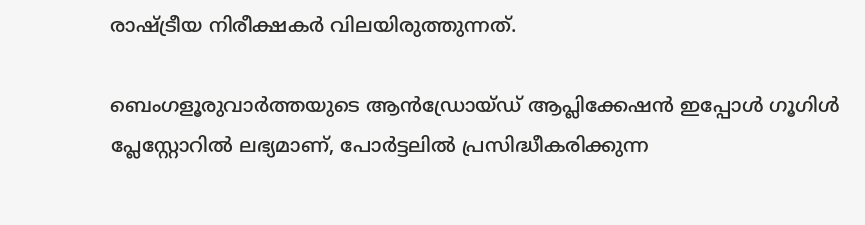രാഷ്ട്രീയ നിരീക്ഷകര്‍ വിലയിരുത്തുന്നത്.

ബെംഗളൂരുവാർത്തയുടെ ആൻഡ്രോയ്ഡ് ആപ്ലിക്കേഷൻ ഇപ്പോൾ ഗൂഗിൾ പ്ലേസ്റ്റോറിൽ ലഭ്യമാണ്, പോർട്ടലിൽ പ്രസിദ്ധീകരിക്കുന്ന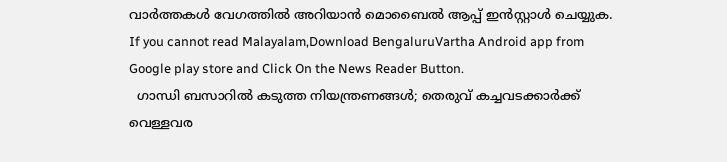വാർത്തകൾ വേഗത്തിൽ അറിയാൻ മൊബൈൽ ആപ്പ് ഇൻസ്റ്റാൾ ചെയ്യുക. If you cannot read Malayalam,Download BengaluruVartha Android app from Google play store and Click On the News Reader Button.
  ഗാന്ധി ബസാറിൽ കടുത്ത നിയന്ത്രണങ്ങൾ; തെരുവ് കച്ചവടക്കാർക്ക് വെള്ളവര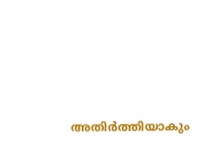അതിർത്തിയാകും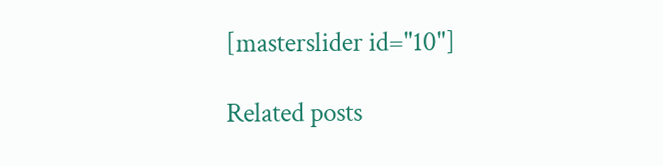[masterslider id="10"]

Related posts